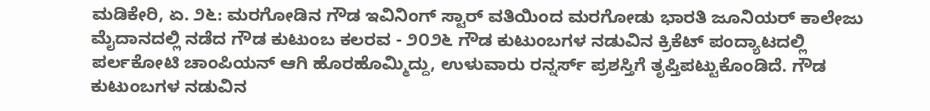ಮಡಿಕೇರಿ, ಏ. ೨೬: ಮರಗೋಡಿನ ಗೌಡ ಇವಿನಿಂಗ್ ಸ್ಟಾರ್ ವತಿಯಿಂದ ಮರಗೋಡು ಭಾರತಿ ಜೂನಿಯರ್ ಕಾಲೇಜು ಮೈದಾನದಲ್ಲಿ ನಡೆದ ಗೌಡ ಕುಟುಂಬ ಕಲರವ - ೨೦೨೬ ಗೌಡ ಕುಟುಂಬಗಳ ನಡುವಿನ ಕ್ರಿಕೆಟ್ ಪಂದ್ಯಾಟದಲ್ಲಿ ಪರ್ಲಕೋಟಿ ಚಾಂಪಿಯನ್ ಆಗಿ ಹೊರಹೊಮ್ಮಿದ್ದು, ಉಳುವಾರು ರನ್ನರ್ಸ್ ಪ್ರಶಸ್ತಿಗೆ ತೃಪ್ತಿಪಟ್ಟುಕೊಂಡಿದೆ. ಗೌಡ ಕುಟುಂಬಗಳ ನಡುವಿನ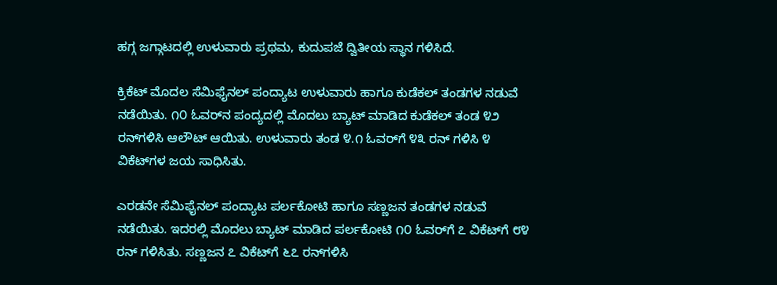ಹಗ್ಗ ಜಗ್ಗಾಟದಲ್ಲಿ ಉಳುವಾರು ಪ್ರಥಮ, ಕುದುಪಜೆ ದ್ವಿತೀಯ ಸ್ಥಾನ ಗಳಿಸಿದೆ.

ಕ್ರಿಕೆಟ್ ಮೊದಲ ಸೆಮಿಫೈನಲ್ ಪಂದ್ಯಾಟ ಉಳುವಾರು ಹಾಗೂ ಕುಡೆಕಲ್ ತಂಡಗಳ ನಡುವೆ ನಡೆಯಿತು. ೧೦ ಓವರ್‌ನ ಪಂದ್ಯದಲ್ಲಿ ಮೊದಲು ಬ್ಯಾಟ್ ಮಾಡಿದ ಕುಡೆಕಲ್ ತಂಡ ೪೨ ರನ್‌ಗಳಿಸಿ ಆಲೌಟ್ ಆಯಿತು. ಉಳುವಾರು ತಂಡ ೪.೧ ಓವರ್‌ಗೆ ೪೩ ರನ್ ಗಳಿಸಿ ೪ ವಿಕೆಟ್‌ಗಳ ಜಯ ಸಾಧಿಸಿತು.

ಎರಡನೇ ಸೆಮಿಫೈನಲ್ ಪಂದ್ಯಾಟ ಪರ್ಲಕೋಟಿ ಹಾಗೂ ಸಣ್ಣಜನ ತಂಡಗಳ ನಡುವೆ ನಡೆಯಿತು. ಇದರಲ್ಲಿ ಮೊದಲು ಬ್ಯಾಟ್ ಮಾಡಿದ ಪರ್ಲಕೋಟಿ ೧೦ ಓವರ್‌ಗೆ ೭ ವಿಕೆಟ್‌ಗೆ ೮೪ ರನ್ ಗಳಿಸಿತು. ಸಣ್ಣಜನ ೭ ವಿಕೆಟ್‌ಗೆ ೬೭ ರನ್‌ಗಳಿಸಿ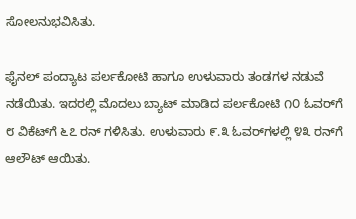ಸೋಲನುಭವಿಸಿತು.

ಫೈನಲ್ ಪಂದ್ಯಾಟ ಪರ್ಲಕೋಟಿ ಹಾಗೂ ಉಳುವಾರು ತಂಡಗಳ ನಡುವೆ ನಡೆಯಿತು. ಇದರಲ್ಲಿ ಮೊದಲು ಬ್ಯಾಟ್ ಮಾಡಿದ ಪರ್ಲಕೋಟಿ ೧೦ ಓವರ್‌ಗೆ ೮ ವಿಕೆಟ್‌ಗೆ ೬೭ ರನ್ ಗಳಿಸಿತು. ಉಳುವಾರು ೯.೩ ಓವರ್‌ಗಳಲ್ಲಿ ೪೩ ರನ್‌ಗೆ ಆಲೌಟ್ ಆಯಿತು.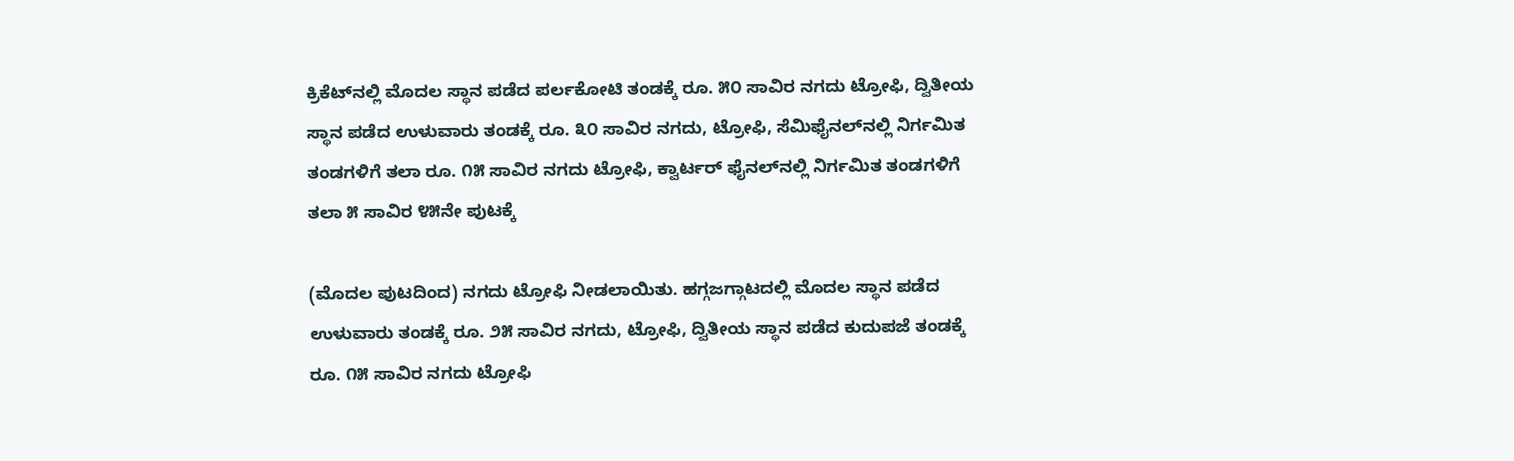ಕ್ರಿಕೆಟ್‌ನಲ್ಲಿ ಮೊದಲ ಸ್ಥಾನ ಪಡೆದ ಪರ್ಲಕೋಟಿ ತಂಡಕ್ಕೆ ರೂ. ೫೦ ಸಾವಿರ ನಗದು ಟ್ರೋಫಿ, ದ್ವಿತೀಯ ಸ್ಥಾನ ಪಡೆದ ಉಳುವಾರು ತಂಡಕ್ಕೆ ರೂ. ೩೦ ಸಾವಿರ ನಗದು, ಟ್ರೋಫಿ, ಸೆಮಿಫೈನಲ್‌ನಲ್ಲಿ ನಿರ್ಗಮಿತ ತಂಡಗಳಿಗೆ ತಲಾ ರೂ. ೧೫ ಸಾವಿರ ನಗದು ಟ್ರೋಫಿ, ಕ್ವಾರ್ಟರ್ ಫೈನಲ್‌ನಲ್ಲಿ ನಿರ್ಗಮಿತ ತಂಡಗಳಿಗೆ ತಲಾ ೫ ಸಾವಿರ ೪೫ನೇ ಪುಟಕ್ಕೆ

(ಮೊದಲ ಪುಟದಿಂದ) ನಗದು ಟ್ರೋಫಿ ನೀಡಲಾಯಿತು. ಹಗ್ಗಜಗ್ಗಾಟದಲ್ಲಿ ಮೊದಲ ಸ್ಥಾನ ಪಡೆದ ಉಳುವಾರು ತಂಡಕ್ಕೆ ರೂ. ೨೫ ಸಾವಿರ ನಗದು, ಟ್ರೋಫಿ, ದ್ವಿತೀಯ ಸ್ಥಾನ ಪಡೆದ ಕುದುಪಜೆ ತಂಡಕ್ಕೆ ರೂ. ೧೫ ಸಾವಿರ ನಗದು ಟ್ರೋಫಿ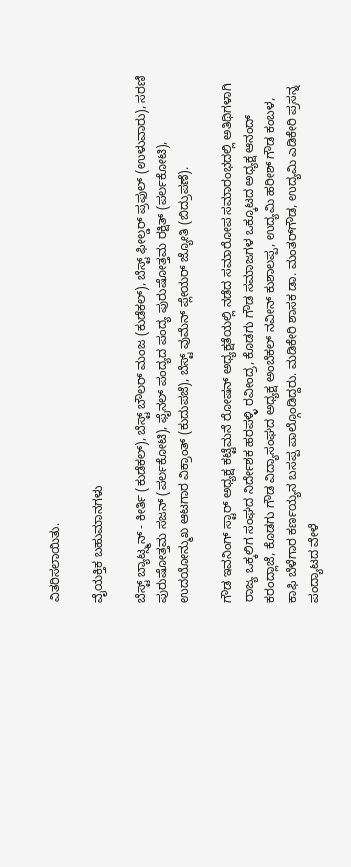ವಿತರಿಸಲಾಯಿತು.

ವೈಯಕ್ತಿಕ ಬಹುಮಾನಗಳು

ಬೆಸ್ಟ್ ಬ್ಯಾಟ್ಸ್ಮನ್ - ಕೀರ್ತಿ (ಕುಡೆಕಲ್), ಬೆಸ್ಟ್ ಬೌಲರ್ ಮಂಜ (ಕುಡೆಕಲ್), ಬೆಸ್ಟ್ ಫೀಲ್ಡರ್ ಪ್ರಫುಲ್ (ಉಳುವಾರು), ಸರಣಿ ಪುರುಷೋತ್ತಮ ಸಜನ್ (ಪರ್ಲಕೋಟಿ), ಫೈನಲ್ ಪಂದ್ಯದ ಪಂದ್ಯ ಪುರುಷೋತ್ತಮ ರಕ್ಷಿತ್ (ಪರ್ಲಕೋಟಿ), ಉದಯೋನ್ಮುಖ ಆಟಗಾರ ವಿಕ್ರಾಂತ್ (ಕುದುಪಜೆ), ಬೆಸ್ಟ್ ವುಮೆನ್ ಪ್ಲೇಯರ್ ಜ್ಯೋತಿ (ಬಿದ್ರುಪಣೆ).

ಗೌಡ ಇವನಿಂಗ್ ಸ್ಟಾರ್ ಅಧ್ಯಕ್ಷ ಕಟ್ಟೆಮನೆ ರೋಷನ್ ಅಧ್ಯಕ್ಷತೆಯಲ್ಲಿ ನಡೆದ ಸಮಾರೋಪ ಸಮಾರಂಭದಲ್ಲಿ ಅತಿಥಿಗಳಾಗಿ ರಾಜ್ಯ ಒಕ್ಕಲಿಗ ಸಂಘದ ನಿರ್ದೇಶಕ ಹರಪಳ್ಳಿ ರವೀಂದ್ರ, ಕೊಡಗು ಗೌಡ ಸಮಾಜಗಳ ಒಕ್ಕೂಟದ ಅಧ್ಯಕ್ಷ ಆನಂದ್ ಕರಂದ್ಲಾಜೆ, ಕೊಡಗು ಗೌಡ ವಿದ್ಯಾಸಂಘದ ಅಧ್ಯಕ್ಷ ಅಂಬೆಕಲ್ ನವೀನ್ ಕುಶಾಲಪ್ಪ, ಉದ್ಯಮಿ ಹರೀಶ್ ಗೌಡ ಕಂಬಳ, ಕಾಫಿ ಬೆಳೆಗಾರ ಕರ್ಣಯ್ಯನ ಬಸಪ್ಪ ಪಾಲ್ಗೊಂಡಿದ್ದರು. ಮಡಿಕೇರಿ ಶಾಸಕ ಡಾ. ಮಂತರ್‌ಗೌಡ, ಉದ್ಯಮಿ ಎಡಿಕೇರಿ ಪ್ರಸನ್ನ ಪಂದ್ಯಾಟದ ವೇಳೆ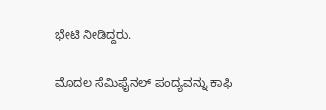ಭೇಟಿ ನೀಡಿದ್ದರು.

ಮೊದಲ ಸೆಮಿಫೈನಲ್ ಪಂದ್ಯವನ್ನು ಕಾಫಿ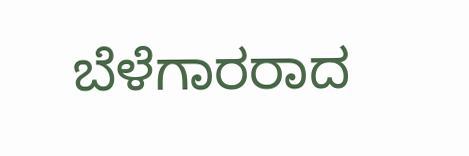ಬೆಳೆಗಾರರಾದ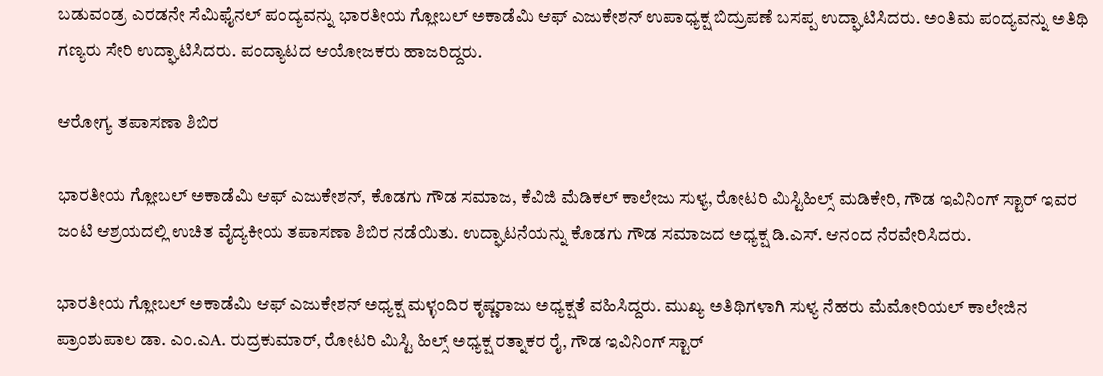ಬಡುವಂಡ್ರ ಎರಡನೇ ಸೆಮಿಫೈನಲ್ ಪಂದ್ಯವನ್ನು ಭಾರತೀಯ ಗ್ಲೋಬಲ್ ಅಕಾಡೆಮಿ ಆಫ್ ಎಜುಕೇಶನ್ ಉಪಾಧ್ಯಕ್ಷ ಬಿದ್ರುಪಣೆ ಬಸಪ್ಪ ಉದ್ಘಾಟಿಸಿದರು. ಅಂತಿಮ ಪಂದ್ಯವನ್ನು ಅತಿಥಿ ಗಣ್ಯರು ಸೇರಿ ಉದ್ಘಾಟಿಸಿದರು. ಪಂದ್ಯಾಟದ ಆಯೋಜಕರು ಹಾಜರಿದ್ದರು.

ಆರೋಗ್ಯ ತಪಾಸಣಾ ಶಿಬಿರ

ಭಾರತೀಯ ಗ್ಲೋಬಲ್ ಅಕಾಡೆಮಿ ಆಫ್ ಎಜುಕೇಶನ್, ಕೊಡಗು ಗೌಡ ಸಮಾಜ, ಕೆವಿಜಿ ಮೆಡಿಕಲ್ ಕಾಲೇಜು ಸುಳ್ಯ, ರೋಟರಿ ಮಿಸ್ಟಿಹಿಲ್ಸ್ ಮಡಿಕೇರಿ, ಗೌಡ ಇವಿನಿಂಗ್ ಸ್ಟಾರ್ ಇವರ ಜಂಟಿ ಆಶ್ರಯದಲ್ಲಿ ಉಚಿತ ವೈದ್ಯಕೀಯ ತಪಾಸಣಾ ಶಿಬಿರ ನಡೆಯಿತು. ಉದ್ಘಾಟನೆಯನ್ನು ಕೊಡಗು ಗೌಡ ಸಮಾಜದ ಅಧ್ಯಕ್ಷ ಡಿ.ಎಸ್. ಆನಂದ ನೆರವೇರಿಸಿದರು.

ಭಾರತೀಯ ಗ್ಲೋಬಲ್ ಅಕಾಡೆಮಿ ಆಫ್ ಎಜುಕೇಶನ್ ಅಧ್ಯಕ್ಷ ಮಳ್ಳಂದಿರ ಕೃಷ್ಣರಾಜು ಅಧ್ಯಕ್ಷತೆ ವಹಿಸಿದ್ದರು. ಮುಖ್ಯ ಅತಿಥಿಗಳಾಗಿ ಸುಳ್ಯ ನೆಹರು ಮೆಮೋರಿಯಲ್ ಕಾಲೇಜಿನ ಪ್ರಾಂಶುಪಾಲ ಡಾ. ಎಂ.ಎA. ರುದ್ರಕುಮಾರ್, ರೋಟರಿ ಮಿಸ್ಟಿ ಹಿಲ್ಸ್ ಅಧ್ಯಕ್ಷ ರತ್ನಾಕರ ರೈ, ಗೌಡ ಇವಿನಿಂಗ್ ಸ್ಟಾರ್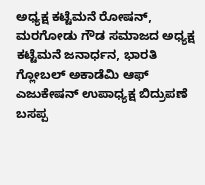ಅಧ್ಯಕ್ಷ ಕಟ್ಟೆಮನೆ ರೋಷನ್, ಮರಗೋಡು ಗೌಡ ಸಮಾಜದ ಅಧ್ಯಕ್ಷ ಕಟ್ಟೆಮನೆ ಜನಾರ್ಧನ, ಭಾರತಿ ಗ್ಲೋಬಲ್ ಅಕಾಡೆಮಿ ಆಫ್ ಎಜುಕೇಷನ್ ಉಪಾಧ್ಯಕ್ಷ ಬಿದ್ರುಪಣೆ ಬಸಪ್ಪ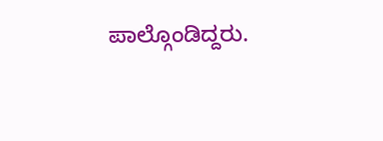ಪಾಲ್ಗೊಂಡಿದ್ದರು.